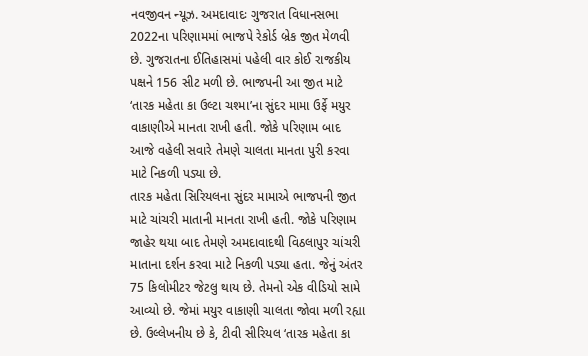નવજીવન ન્યૂઝ. અમદાવાદઃ ગુજરાત વિધાનસભા 2022ના પરિણામમાં ભાજપે રેકોર્ડ બ્રેક જીત મેળવી છે. ગુજરાતના ઈતિહાસમાં પહેલી વાર કોઈ રાજકીય પક્ષને 156 સીટ મળી છે. ભાજપની આ જીત માટે ‘તારક મહેતા કા ઉલ્ટા ચશ્મા’ના સુંદર મામા ઉર્ફે મયુર વાકાણીએ માનતા રાખી હતી. જોકે પરિણામ બાદ આજે વહેલી સવારે તેમણે ચાલતા માનતા પુરી કરવા માટે નિકળી પડ્યા છે.
તારક મહેતા સિરિયલના સુંદર મામાએ ભાજપની જીત માટે ચાંચરી માતાની માનતા રાખી હતી. જોકે પરિણામ જાહેર થયા બાદ તેમણે અમદાવાદથી વિઠલાપુર ચાંચરી માતાના દર્શન કરવા માટે નિકળી પડ્યા હતા. જેનું અંતર 75 કિલોમીટર જેટલુ થાય છે. તેમનો એક વીડિયો સામે આવ્યો છે. જેમાં મયુર વાકાણી ચાલતા જોવા મળી રહ્યા છે. ઉલ્લેખનીય છે કે, ટીવી સીરિયલ ‘તારક મહેતા કા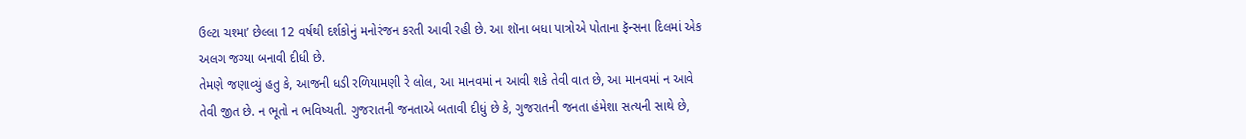ઉલ્ટા ચશ્મા’ છેલ્લા 12 વર્ષથી દર્શકોનું મનોરંજન કરતી આવી રહી છે. આ શૉના બધા પાત્રોએ પોતાના ફૅન્સના દિલમાં એક અલગ જગ્યા બનાવી દીધી છે.
તેમણે જણાવ્યું હતુ કે, આજની ધડી રળિયામણી રે લોલ, આ માનવમાં ન આવી શકે તેવી વાત છે, આ માનવમાં ન આવે તેવી જીત છે. ન ભૂતો ન ભવિષ્યતી. ગુજરાતની જનતાએ બતાવી દીધું છે કે, ગુજરાતની જનતા હંમેશા સત્યની સાથે છે,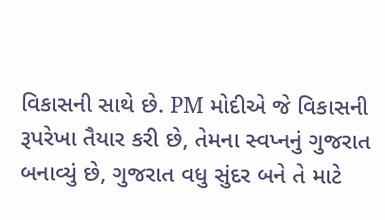વિકાસની સાથે છે. PM મોદીએ જે વિકાસની રૂપરેખા તૈયાર કરી છે, તેમના સ્વપ્નનું ગુજરાત બનાવ્યું છે, ગુજરાત વધુ સુંદર બને તે માટે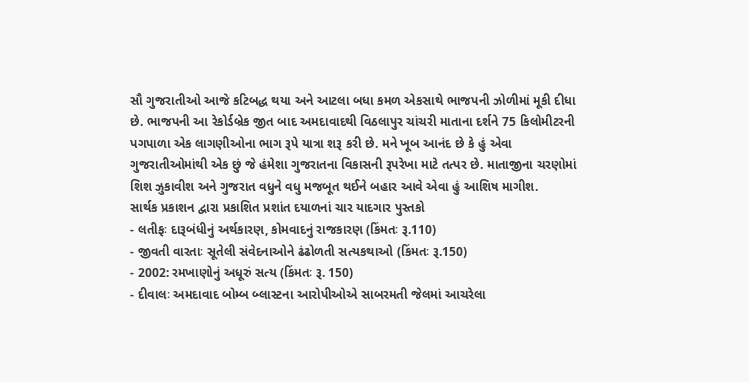સૌ ગુજરાતીઓ આજે કટિબદ્ધ થયા અને આટલા બધા કમળ એકસાથે ભાજપની ઝોળીમાં મૂકી દીધા છે. ભાજપની આ રેકોર્ડબ્રેક જીત બાદ અમદાવાદથી વિઠલાપુર ચાંચરી માતાના દર્શને 75 કિલોમીટરની પગપાળા એક લાગણીઓના ભાગ રૂપે યાત્રા શરૂ કરી છે. મને ખૂબ આનંદ છે કે હું એવા ગુજરાતીઓમાંથી એક છું જે હંમેશા ગુજરાતના વિકાસની રૂપરેખા માટે તત્પર છે. માતાજીના ચરણોમાં શિશ ઝુકાવીશ અને ગુજરાત વધુને વધુ મજબૂત થઈને બહાર આવે એવા હું આશિષ માગીશ.
સાર્થક પ્રકાશન દ્વારા પ્રકાશિત પ્રશાંત દયાળનાં ચાર યાદગાર પુસ્તકો
- લતીફઃ દારૂબંધીનું અર્થકારણ, કોમવાદનું રાજકારણ (કિંમતઃ રૂ.110)
- જીવતી વારતાઃ સૂતેલી સંવેદનાઓને ઢંઢોળતી સત્યકથાઓ (કિંમતઃ રૂ.150)
- 2002: રમખાણોનું અધૂરું સત્ય (કિંમતઃ રૂ. 150)
- દીવાલઃ અમદાવાદ બોમ્બ બ્લાસ્ટના આરોપીઓએ સાબરમતી જેલમાં આચરેલા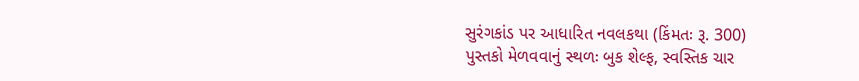સુરંગકાંડ પર આધારિત નવલકથા (કિંમતઃ રૂ. 300)
પુસ્તકો મેળવવાનું સ્થળઃ બુક શેલ્ફ, સ્વસ્તિક ચાર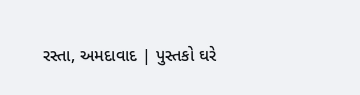રસ્તા, અમદાવાદ | પુસ્તકો ઘરે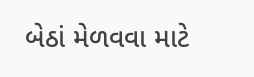બેઠાં મેળવવા માટે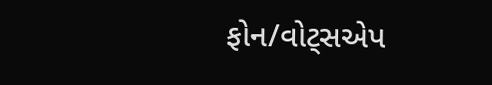ફોન/વોટ્સએપ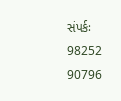સંપર્કઃ 98252 90796